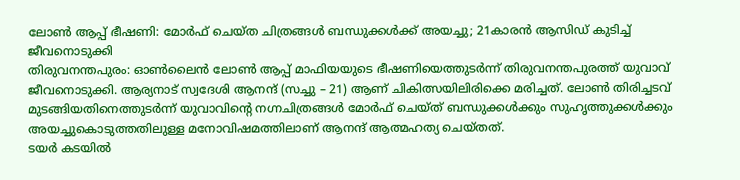ലോൺ ആപ്പ് ഭീഷണി: മോർഫ് ചെയ്ത ചിത്രങ്ങൾ ബന്ധുക്കൾക്ക് അയച്ചു; 21കാരൻ ആസിഡ് കുടിച്ച് ജീവനൊടുക്കി
തിരുവനന്തപുരം: ഓൺലൈൻ ലോൺ ആപ്പ് മാഫിയയുടെ ഭീഷണിയെത്തുടർന്ന് തിരുവനന്തപുരത്ത് യുവാവ് ജീവനൊടുക്കി. ആര്യനാട് സ്വദേശി ആനന്ദ് (സച്ചു – 21) ആണ് ചികിത്സയിലിരിക്കെ മരിച്ചത്. ലോൺ തിരിച്ചടവ് മുടങ്ങിയതിനെത്തുടർന്ന് യുവാവിന്റെ നഗ്നചിത്രങ്ങൾ മോർഫ് ചെയ്ത് ബന്ധുക്കൾക്കും സുഹൃത്തുക്കൾക്കും അയച്ചുകൊടുത്തതിലുള്ള മനോവിഷമത്തിലാണ് ആനന്ദ് ആത്മഹത്യ ചെയ്തത്.
ടയർ കടയിൽ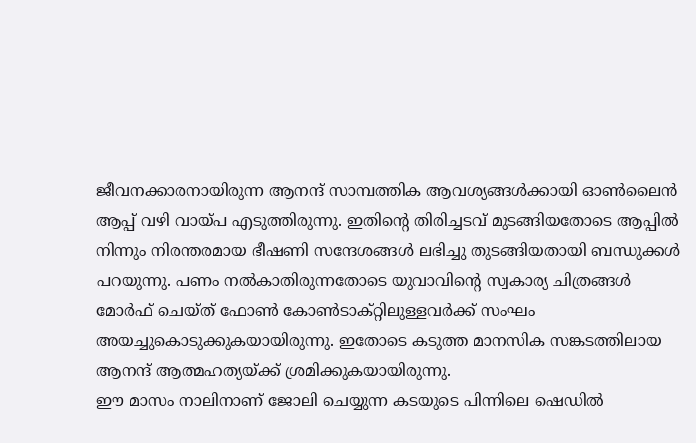ജീവനക്കാരനായിരുന്ന ആനന്ദ് സാമ്പത്തിക ആവശ്യങ്ങൾക്കായി ഓൺലൈൻ ആപ്പ് വഴി വായ്പ എടുത്തിരുന്നു. ഇതിന്റെ തിരിച്ചടവ് മുടങ്ങിയതോടെ ആപ്പിൽ നിന്നും നിരന്തരമായ ഭീഷണി സന്ദേശങ്ങൾ ലഭിച്ചു തുടങ്ങിയതായി ബന്ധുക്കൾ പറയുന്നു. പണം നൽകാതിരുന്നതോടെ യുവാവിന്റെ സ്വകാര്യ ചിത്രങ്ങൾ മോർഫ് ചെയ്ത് ഫോൺ കോൺടാക്റ്റിലുള്ളവർക്ക് സംഘം അയച്ചുകൊടുക്കുകയായിരുന്നു. ഇതോടെ കടുത്ത മാനസിക സങ്കടത്തിലായ ആനന്ദ് ആത്മഹത്യയ്ക്ക് ശ്രമിക്കുകയായിരുന്നു.
ഈ മാസം നാലിനാണ് ജോലി ചെയ്യുന്ന കടയുടെ പിന്നിലെ ഷെഡിൽ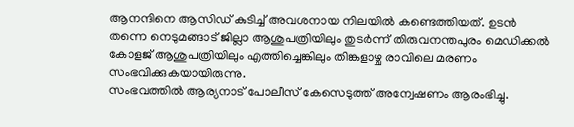ആനന്ദിനെ ആസിഡ് കുടിച്ച് അവശനായ നിലയിൽ കണ്ടെത്തിയത്. ഉടൻ തന്നെ നെടുമങ്ങാട് ജില്ലാ ആശുപത്രിയിലും തുടർന്ന് തിരുവനന്തപുരം മെഡിക്കൽ കോളജ് ആശുപത്രിയിലും എത്തിച്ചെങ്കിലും തിങ്കളാഴ്ച രാവിലെ മരണം സംഭവിക്കുകയായിരുന്നു.
സംഭവത്തിൽ ആര്യനാട് പോലീസ് കേസെടുത്ത് അന്വേഷണം ആരംഭിച്ചു.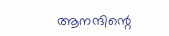ആനന്ദിന്റെ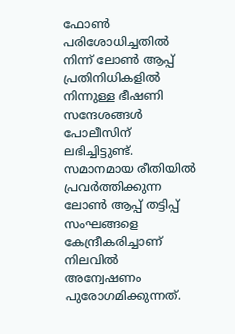ഫോൺ പരിശോധിച്ചതിൽ നിന്ന് ലോൺ ആപ്പ് പ്രതിനിധികളിൽ നിന്നുള്ള ഭീഷണി സന്ദേശങ്ങൾ പോലീസിന് ലഭിച്ചിട്ടുണ്ട്. സമാനമായ രീതിയിൽ പ്രവർത്തിക്കുന്ന ലോൺ ആപ്പ് തട്ടിപ്പ് സംഘങ്ങളെ കേന്ദ്രീകരിച്ചാണ് നിലവിൽ അന്വേഷണം പുരോഗമിക്കുന്നത്.